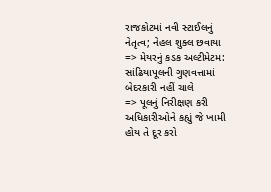રાજકોટમાં નવી સ્ટાઈલનું નેતૃત્વ; નેહલ શુક્લ છવાયા
=> મેયરનું કડક અલ્ટીમેટમ: સાંઢિયાપૂલની ગુણવત્તામાં બેદરકારી નહીં ચાલે
=> પૂલનું નિરીક્ષણ કરી અધિકારીઓને કહ્યું જે ખામી હોય તે દૂર કરો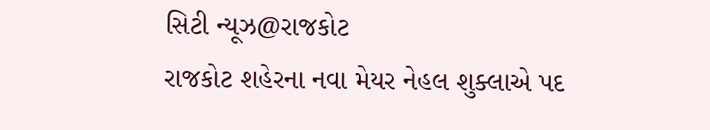સિટી ન્યૂઝ@રાજકોટ
રાજકોટ શહેરના નવા મેયર નેહલ શુક્લાએ પદ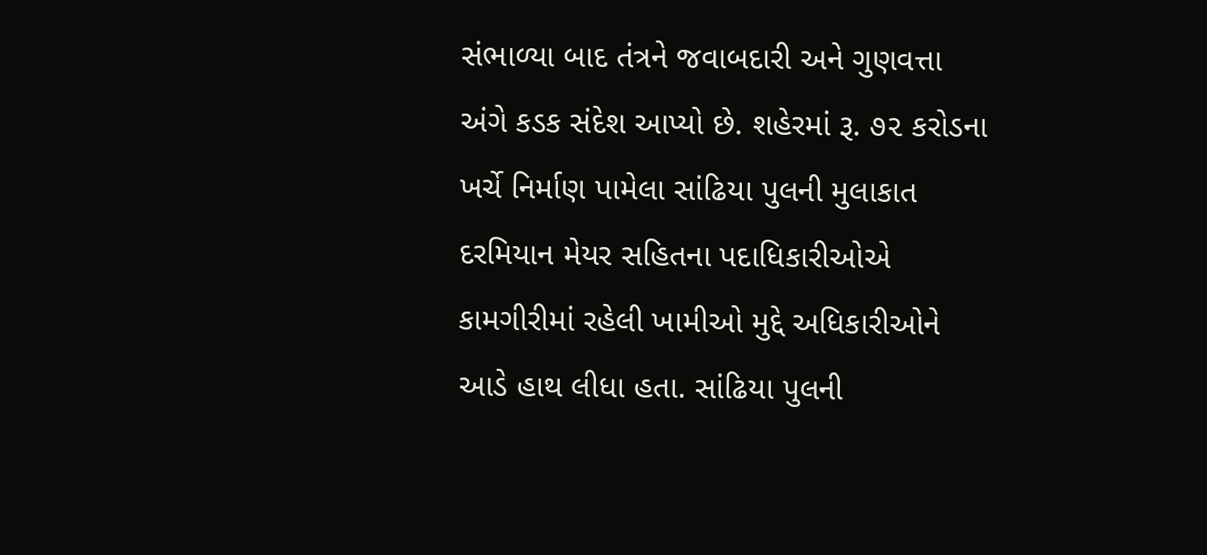સંભાળ્યા બાદ તંત્રને જવાબદારી અને ગુણવત્તા અંગે કડક સંદેશ આપ્યો છે. શહેરમાં રૂ. ૭૨ કરોડના ખર્ચે નિર્માણ પામેલા સાંઢિયા પુલની મુલાકાત દરમિયાન મેયર સહિતના પદાધિકારીઓએ કામગીરીમાં રહેલી ખામીઓ મુદ્દે અધિકારીઓને આડે હાથ લીધા હતા. સાંઢિયા પુલની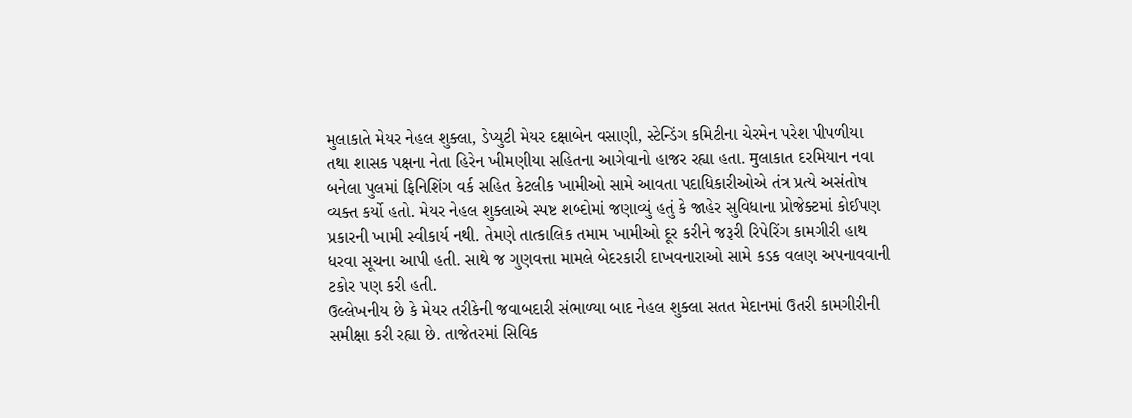મુલાકાતે મેયર નેહલ શુક્લા, ડેપ્યુટી મેયર દક્ષાબેન વસાણી, સ્ટેન્ડિંગ કમિટીના ચેરમેન પરેશ પીપળીયા તથા શાસક પક્ષના નેતા હિરેન ખીમણીયા સહિતના આગેવાનો હાજર રહ્યા હતા. मुલાકાત દરમિયાન નવા બનેલા પુલમાં ફિનિશિંગ વર્ક સહિત કેટલીક ખામીઓ સામે આવતા પદાધિકારીઓએ તંત્ર પ્રત્યે અસંતોષ વ્યક્ત કર્યો હતો. મેયર નેહલ શુક્લાએ સ્પષ્ટ શબ્દોમાં જણાવ્યું હતું કે જાહેર સુવિધાના પ્રોજેક્ટમાં કોઈપણ પ્રકારની ખામી સ્વીકાર્ય નથી. તેમણે તાત્કાલિક તમામ ખામીઓ દૂર કરીને જરૂરી રિપેરિંગ કામગીરી હાથ ધરવા સૂચના આપી હતી. સાથે જ ગુણવત્તા મામલે બેદરકારી દાખવનારાઓ સામે કડક વલણ અપનાવવાની ટકોર પણ કરી હતી.
ઉલ્લેખનીય છે કે મેયર તરીકેની જવાબદારી સંભાળ્યા બાદ નેહલ શુક્લા સતત મેદાનમાં ઉતરી કામગીરીની સમીક્ષા કરી રહ્યા છે. તાજેતરમાં સિવિક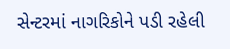સેન્ટરમાં નાગરિકોને પડી રહેલી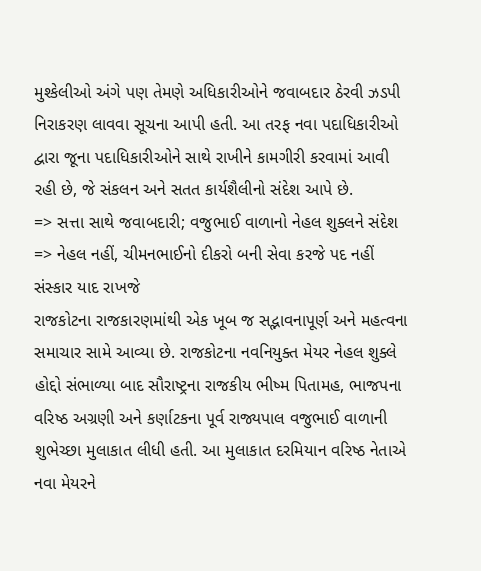મુશ્કેલીઓ અંગે પણ તેમણે અધિકારીઓને જવાબદાર ઠેરવી ઝડપી નિરાકરણ લાવવા સૂચના આપી હતી. આ તરફ નવા પદાધિકારીઓ દ્વારા જૂના પદાધિકારીઓને સાથે રાખીને કામગીરી કરવામાં આવી રહી છે, જે સંકલન અને સતત કાર્યશૈલીનો સંદેશ આપે છે.
=> સત્તા સાથે જવાબદારી; વજુભાઈ વાળાનો નેહલ શુક્લને સંદેશ
=> નેહલ નહીં, ચીમનભાઈનો દીકરો બની સેવા કરજે પદ નહીં સંસ્કાર યાદ રાખજે
રાજકોટના રાજકારણમાંથી એક ખૂબ જ સદ્ભાવનાપૂર્ણ અને મહત્વના સમાચાર સામે આવ્યા છે. રાજકોટના નવનિયુક્ત મેયર નેહલ શુક્લે હોદ્દો સંભાળ્યા બાદ સૌરાષ્ટ્રના રાજકીય ભીષ્મ પિતામહ, ભાજપના વરિષ્ઠ અગ્રણી અને કર્ણાટકના પૂર્વ રાજ્યપાલ વજુભાઈ વાળાની શુભેચ્છા મુલાકાત લીધી હતી. આ મુલાકાત દરમિયાન વરિષ્ઠ નેતાએ નવા મેયરને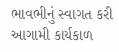ભાવભીનું સ્વાગત કરી આગામી કાર્યકાળ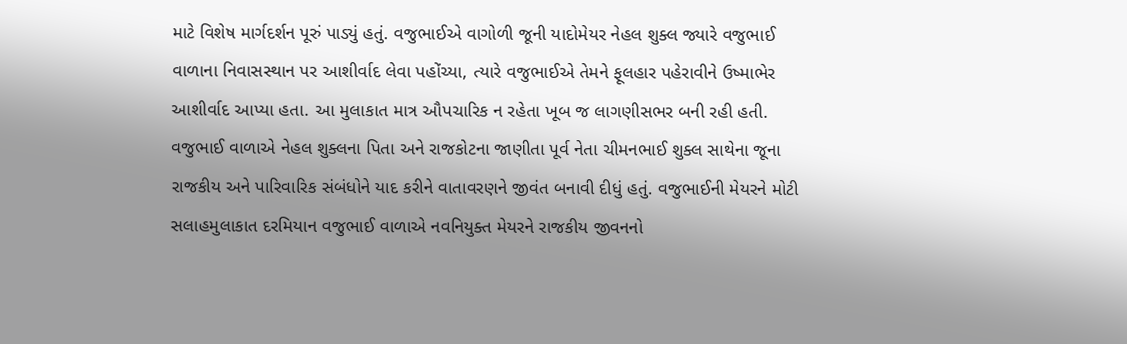માટે વિશેષ માર્ગદર્શન પૂરું પાડ્યું હતું. વજુભાઈએ વાગોળી જૂની યાદોમેયર નેહલ શુક્લ જ્યારે વજુભાઈ વાળાના નિવાસસ્થાન પર આશીર્વાદ લેવા પહોંચ્યા, ત્યારે વજુભાઈએ તેમને ફૂલહાર પહેરાવીને ઉષ્માભેર આશીર્વાદ આપ્યા હતા. આ મુલાકાત માત્ર ઔપચારિક ન રહેતા ખૂબ જ લાગણીસભર બની રહી હતી.
વજુભાઈ વાળાએ નેહલ શુક્લના પિતા અને રાજકોટના જાણીતા પૂર્વ નેતા ચીમનભાઈ શુક્લ સાથેના જૂના રાજકીય અને પારિવારિક સંબંધોને યાદ કરીને વાતાવરણને જીવંત બનાવી દીધું હતું. વજુભાઈની મેયરને મોટી સલાહમુલાકાત દરમિયાન વજુભાઈ વાળાએ નવનિયુક્ત મેયરને રાજકીય જીવનનો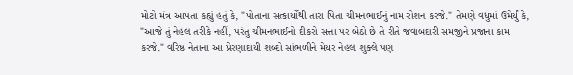મોટો મંત્ર આપતા કહ્યું હતું કે, "પોતાના સત્કાર્યોથી તારા પિતા ચીમનભાઈનું નામ રોશન કરજે." તેમણે વધુમાં ઉમેર્યું કે, "આજે તું નેહલ તરીકે નહીં, પરંતુ ચીમનભાઈનો દીકરો સત્તા પર બેઠો છે તે રીતે જવાબદારી સમજીને પ્રજાના કામ કરજે." વરિષ્ઠ નેતાના આ પ્રેરણાદાયી શબ્દો સાંભળીને મેયર નેહલ શુક્લે પણ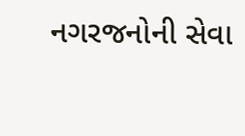નગરજનોની સેવા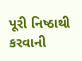પૂરી નિષ્ઠાથી કરવાની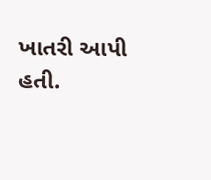ખાતરી આપી હતી.